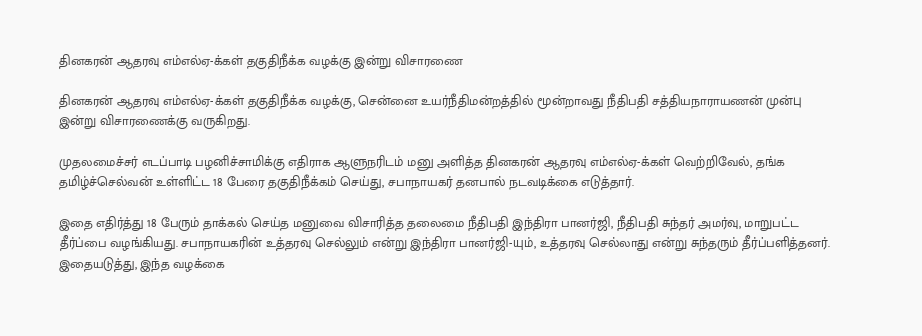தினகரன் ஆதரவு எம்எல்ஏ-க்கள் தகுதிநீக்க வழக்கு இன்று விசாரணை

தினகரன் ஆதரவு எம்எல்ஏ-க்கள் தகுதிநீக்க வழக்கு, சென்னை உயர்நீதிமன்றத்தில் மூன்றாவது நீதிபதி சத்தியநாராயணன் முன்பு இன்று விசாரணைக்கு வருகிறது.

முதலமைச்சர் எடப்பாடி பழனிச்சாமிக்கு எதிராக ஆளுநரிடம் மனு அளித்த தினகரன் ஆதரவு எம்எல்ஏ-க்கள் வெற்றிவேல், தங்க தமிழ்ச்செல்வன் உள்ளிட்ட 18 பேரை தகுதிநீக்கம் செய்து, சபாநாயகர் தனபால் நடவடிக்கை எடுத்தார்.

இதை எதிர்த்து 18 பேரும் தாக்கல் செய்த மனுவை விசாரித்த தலைமை நீதிபதி இந்திரா பானர்ஜி, நீதிபதி சுந்தர் அமர்வு, மாறுபட்ட தீர்ப்பை வழங்கியது. சபாநாயகரின் உத்தரவு செல்லும் என்று இந்திரா பானர்ஜி-யும், உத்தரவு செல்லாது என்று சுந்தரும் தீர்ப்பளித்தனர். இதையடுத்து, இந்த வழக்கை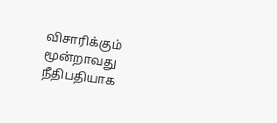விசாரிக்கும் மூன்றாவது நீதிபதியாக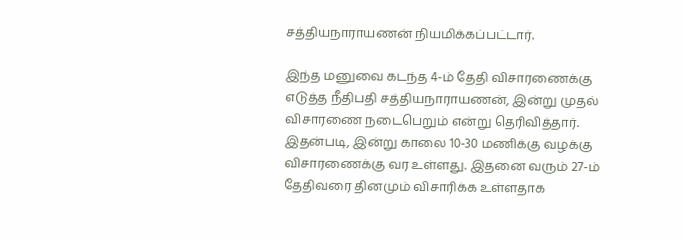சத்தியநாராயணன் நியமிக்கப்பட்டார்.

இந்த மனுவை கடந்த 4-ம் தேதி விசாரணைக்கு எடுத்த நீதிபதி சத்தியநாராயணன், இன்று முதல் விசாரணை நடைபெறும் என்று தெரிவித்தார். இதன்படி, இன்று காலை 10-30 மணிக்கு வழக்கு விசாரணைக்கு வர உள்ளது. இதனை வரும் 27-ம் தேதிவரை தினமும் விசாரிக்க உள்ளதாக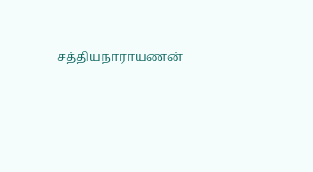சத்தியநாராயணன்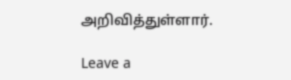அறிவித்துள்ளார்.

Leave a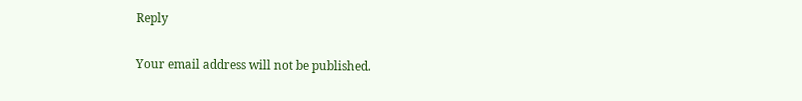Reply

Your email address will not be published.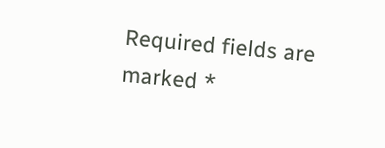Required fields are marked *